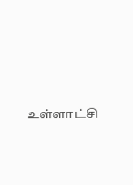உள்ளாட்சி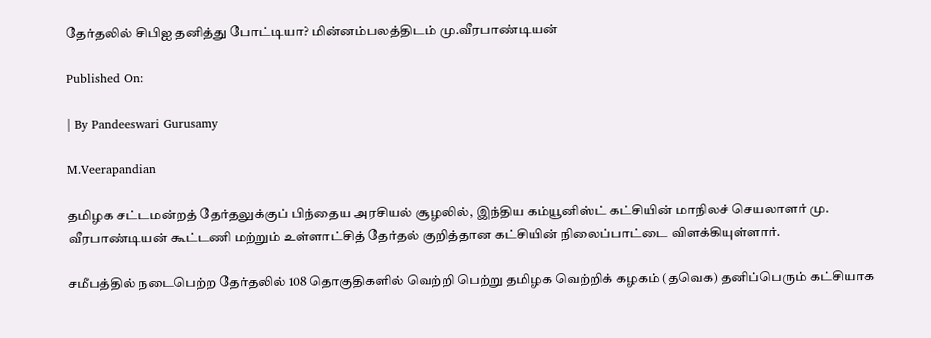தேர்தலில் சிபிஐ தனித்து போட்டியா? மின்னம்பலத்திடம் மு.வீரபாண்டியன்

Published On:

| By Pandeeswari Gurusamy

M.Veerapandian

தமிழக சட்டமன்றத் தேர்தலுக்குப் பிந்தைய அரசியல் சூழலில், இந்திய கம்யூனிஸ்ட் கட்சியின் மாநிலச் செயலாளர் மு. வீரபாண்டியன் கூட்டணி மற்றும் உள்ளாட்சித் தேர்தல் குறித்தான கட்சியின் நிலைப்பாட்டை விளக்கியுள்ளார்.

சமீபத்தில் நடைபெற்ற தேர்தலில் 108 தொகுதிகளில் வெற்றி பெற்று தமிழக வெற்றிக் கழகம் (தவெக) தனிப்பெரும் கட்சியாக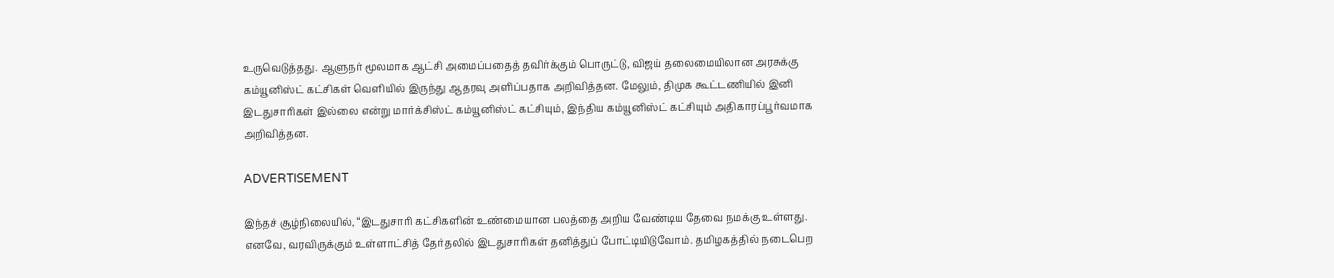உருவெடுத்தது. ஆளுநர் மூலமாக ஆட்சி அமைப்பதைத் தவிர்க்கும் பொருட்டு, விஜய் தலைமையிலான அரசுக்கு கம்யூனிஸ்ட் கட்சிகள் வெளியில் இருந்து ஆதரவு அளிப்பதாக அறிவித்தன. மேலும், திமுக கூட்டணியில் இனி இடதுசாரிகள் இல்லை என்று மார்க்சிஸ்ட் கம்யூனிஸ்ட் கட்சியும், இந்திய கம்யூனிஸ்ட் கட்சியும் அதிகாரப்பூர்வமாக அறிவித்தன.

ADVERTISEMENT

இந்தச் சூழ்நிலையில், “இடதுசாரி கட்சிகளின் உண்மையான பலத்தை அறிய வேண்டிய தேவை நமக்கு உள்ளது. எனவே, வரவிருக்கும் உள்ளாட்சித் தேர்தலில் இடதுசாரிகள் தனித்துப் போட்டியிடுவோம். தமிழகத்தில் நடைபெற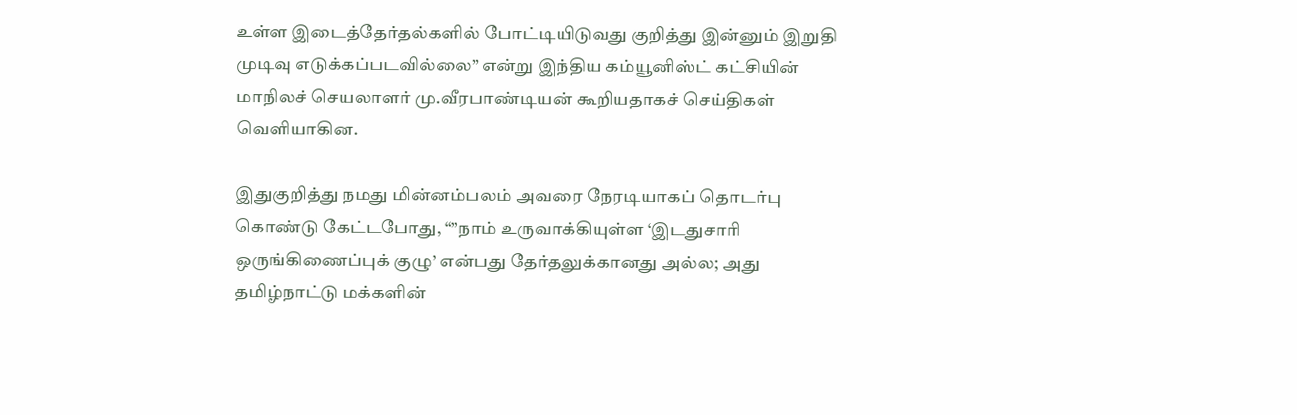உள்ள இடைத்தேர்தல்களில் போட்டியிடுவது குறித்து இன்னும் இறுதி முடிவு எடுக்கப்படவில்லை” என்று இந்திய கம்யூனிஸ்ட் கட்சியின் மாநிலச் செயலாளர் மு.வீரபாண்டியன் கூறியதாகச் செய்திகள் வெளியாகின.

இதுகுறித்து நமது மின்னம்பலம் அவரை நேரடியாகப் தொடர்பு கொண்டு கேட்டபோது, “”நாம் உருவாக்கியுள்ள ‘இடதுசாரி ஒருங்கிணைப்புக் குழு’ என்பது தேர்தலுக்கானது அல்ல; அது தமிழ்நாட்டு மக்களின்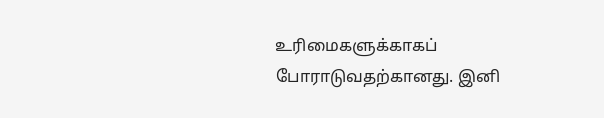உரிமைகளுக்காகப் போராடுவதற்கானது. இனி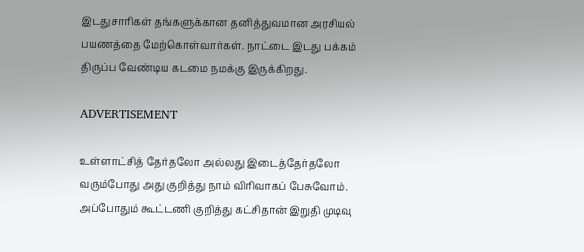இடதுசாரிகள் தங்களுக்கான தனித்துவமான அரசியல் பயணத்தை மேற்கொள்வார்கள். நாட்டை இடது பக்கம் திருப்ப வேண்டிய கடமை நமக்கு இருக்கிறது.

ADVERTISEMENT

உள்ளாட்சித் தேர்தலோ அல்லது இடைத்தேர்தலோ வரும்போது அது குறித்து நாம் விரிவாகப் பேசுவோம். அப்போதும் கூட்டணி குறித்து கட்சிதான் இறுதி முடிவு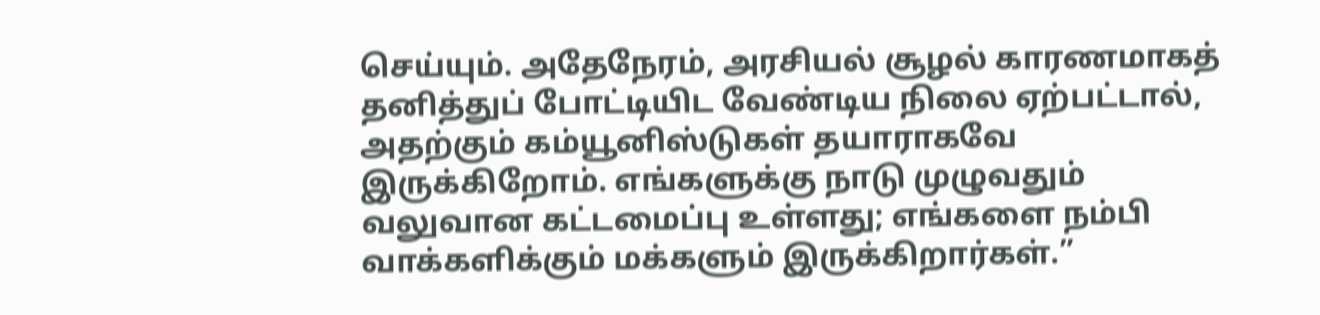செய்யும். அதேநேரம், அரசியல் சூழல் காரணமாகத் தனித்துப் போட்டியிட வேண்டிய நிலை ஏற்பட்டால், அதற்கும் கம்யூனிஸ்டுகள் தயாராகவே இருக்கிறோம். எங்களுக்கு நாடு முழுவதும் வலுவான கட்டமைப்பு உள்ளது; எங்களை நம்பி வாக்களிக்கும் மக்களும் இருக்கிறார்கள்.”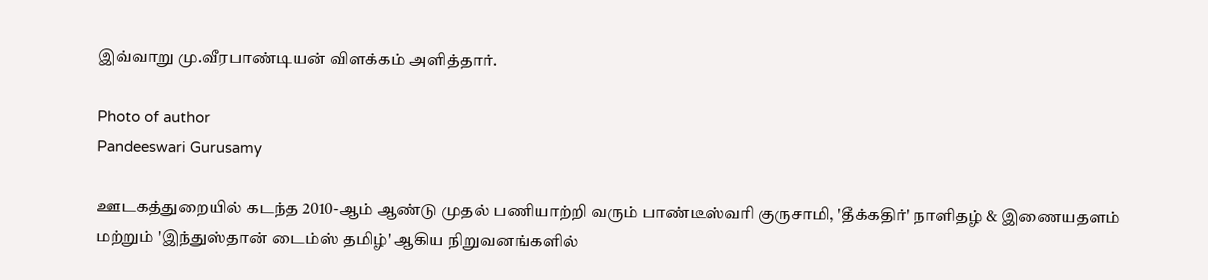இவ்வாறு மு.வீரபாண்டியன் விளக்கம் அளித்தார்.

Photo of author
Pandeeswari Gurusamy

ஊடகத்துறையில் கடந்த 2010-ஆம் ஆண்டு முதல் பணியாற்றி வரும் பாண்டீஸ்வரி குருசாமி, 'தீக்கதிர்' நாளிதழ் & இணையதளம் மற்றும் 'இந்துஸ்தான் டைம்ஸ் தமிழ்' ஆகிய நிறுவனங்களில்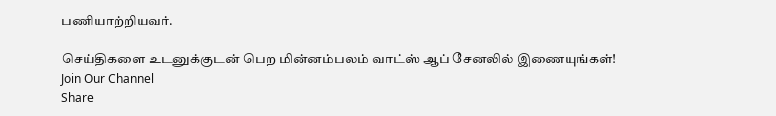பணியாற்றியவர்.

செய்திகளை உடனுக்குடன் பெற மின்னம்பலம் வாட்ஸ் ஆப் சேனலில் இணையுங்கள்!
Join Our Channel
Share